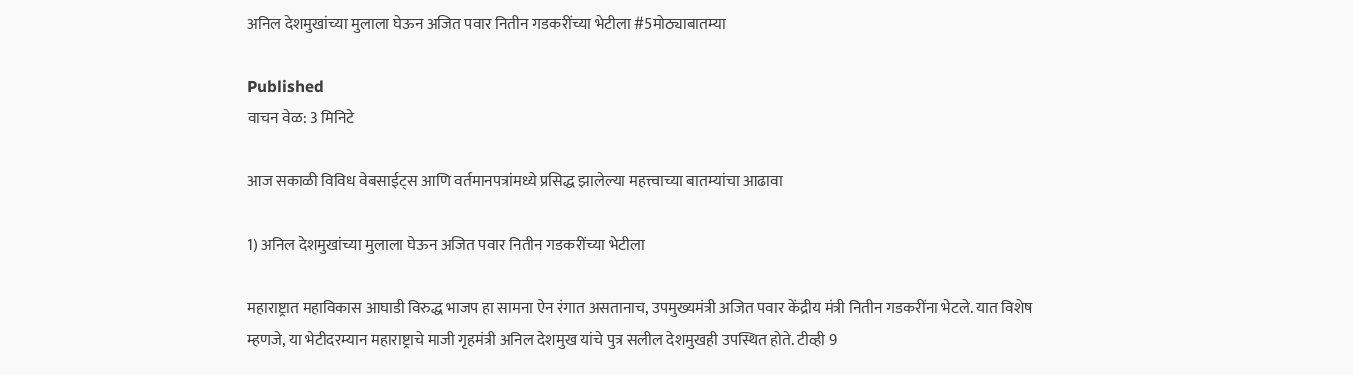अनिल देशमुखांच्या मुलाला घेऊन अजित पवार नितीन गडकरींच्या भेटीला #5मोठ्याबातम्या

Published
वाचन वेळ: 3 मिनिटे

आज सकाळी विविध वेबसाईट्स आणि वर्तमानपत्रांमध्ये प्रसिद्ध झालेल्या महत्त्वाच्या बातम्यांचा आढावा

1) अनिल देशमुखांच्या मुलाला घेऊन अजित पवार नितीन गडकरींच्या भेटीला

महाराष्ट्रात महाविकास आघाडी विरुद्ध भाजप हा सामना ऐन रंगात असतानाच, उपमुख्यमंत्री अजित पवार केंद्रीय मंत्री नितीन गडकरींना भेटले. यात विशेष म्हणजे, या भेटीदरम्यान महाराष्ट्राचे माजी गृहमंत्री अनिल देशमुख यांचे पुत्र सलील देशमुखही उपस्थित होते. टीव्ही 9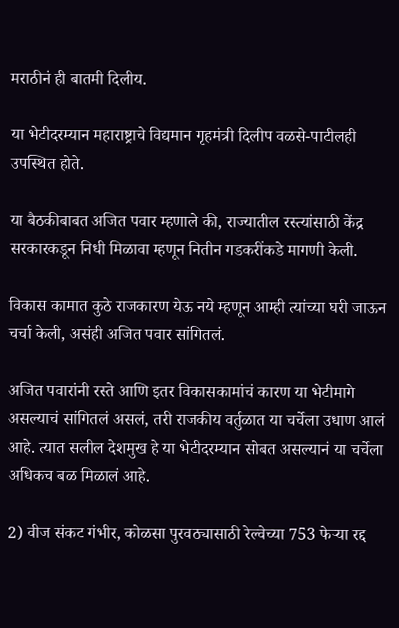मराठीनं ही बातमी दिलीय.

या भेटीदरम्यान महाराष्ट्राचे विद्यमान गृहमंत्री दिलीप वळसे-पाटीलही उपस्थित होते.

या बैठकीबाबत अजित पवार म्हणाले की, राज्यातील रस्त्यांसाठी केंद्र सरकारकडून निधी मिळावा म्हणून नितीन गडकरींकडे मागणी केली.

विकास कामात कुठे राजकारण येऊ नये म्हणून आम्ही त्यांच्या घरी जाऊन चर्चा केली, असंही अजित पवार सांगितलं.

अजित पवारांनी रस्ते आणि इतर विकासकामांचं कारण या भेटीमागे असल्याचं सांगितलं असलं, तरी राजकीय वर्तुळात या चर्चेला उधाण आलं आहे. त्यात सलील देशमुख हे या भेटीदरम्यान सोबत असल्यानं या चर्चेला अधिकच बळ मिळालं आहे.

2) वीज संकट गंभीर, कोळसा पुरवठ्यासाठी रेल्वेच्या 753 फेऱ्या रद्द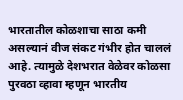भारतातील कोळशाचा साठा कमी असल्यानं वीज संकट गंभीर होत चाललं आहे. त्यामुळे देशभरात वेळेवर कोळसा पुरवठा व्हावा म्हणून भारतीय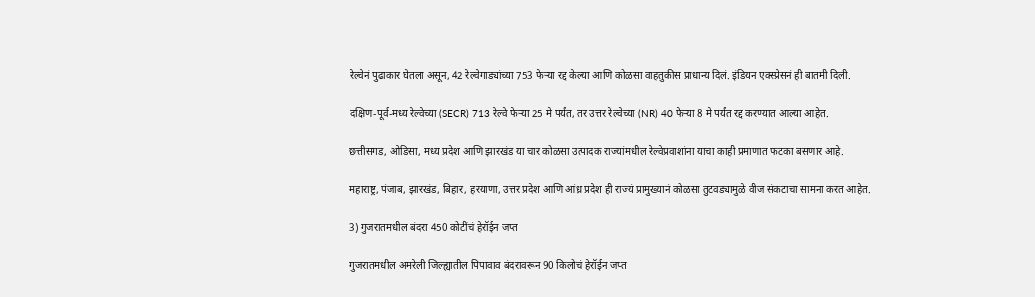रेल्वेनं पुढाकार घेतला असून, 42 रेल्वेगाड्यांच्या 753 फेऱ्या रद्द केल्या आणि कोळसा वाहतुकीस प्राधान्य दिलं. इंडियन एक्स्प्रेसनं ही बातमी दिली.

दक्षिण-पूर्व-मध्य रेल्वेच्या (SECR) 713 रेल्वे फेऱ्या 25 मे पर्यंत, तर उत्तर रेल्वेच्या (NR) 40 फेऱ्या 8 मे पर्यंत रद्द करण्यात आल्या आहेत.

छत्तीसगड, ओडिसा, मध्य प्रदेश आणि झारखंड या चार कोळसा उत्पादक राज्यांमधील रेल्वेप्रवाशांना याचा काही प्रमाणात फटका बसणार आहे.

महाराष्ट्र, पंजाब, झारखंड, बिहार, हरयाणा, उत्तर प्रदेश आणि आंध्र प्रदेश ही राज्यं प्रामुख्यानं कोळसा तुटवड्यामुळे वीज संकटाचा सामना करत आहेत.

3) गुजरातमधील बंदरा 450 कोटींचं हेरॉईन जप्त

गुजरातमधील अमरेली जिल्ह्यातील पिपावाव बंदरावरून 90 किलोचं हेरॉईन जप्त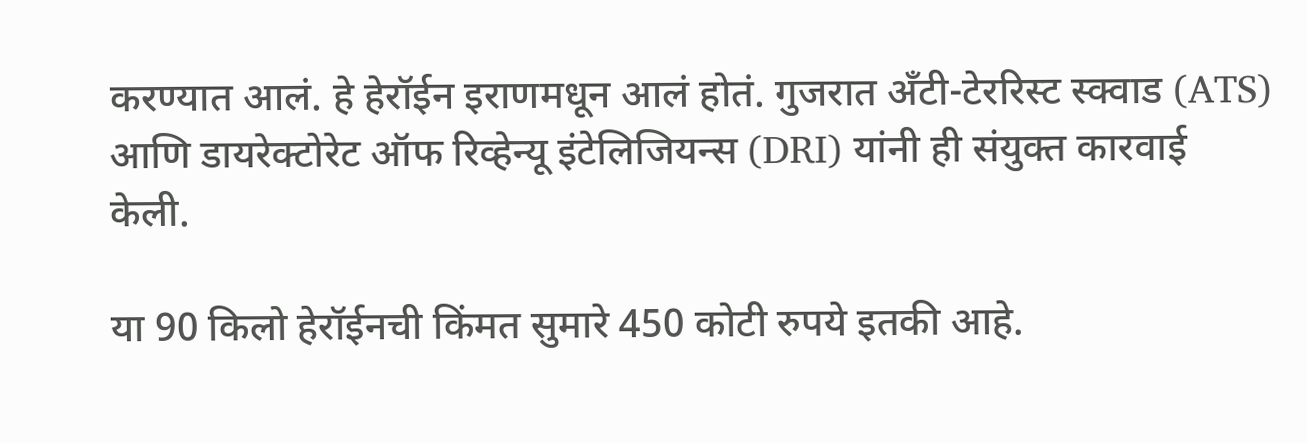करण्यात आलं. हे हेरॉईन इराणमधून आलं होतं. गुजरात अँटी-टेररिस्ट स्क्वाड (ATS) आणि डायरेक्टोरेट ऑफ रिव्हेन्यू इंटेलिजियन्स (DRI) यांनी ही संयुक्त कारवाई केली.

या 90 किलो हेरॉईनची किंमत सुमारे 450 कोटी रुपये इतकी आहे.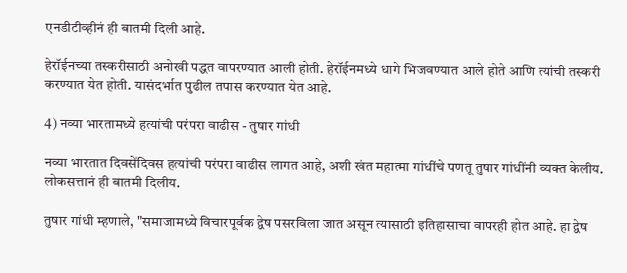एनडीटीव्हीनं ही बातमी दिली आहे.

हेरॉईनच्या तस्करीसाठी अनोखी पद्धत वापरण्यात आली होती. हेरॉईनमध्ये धागे भिजवण्यात आले होते आणि त्यांची तस्करी करण्यात येत होती. यासंदर्भात पुढील तपास करण्यात येत आहे.

4) नव्या भारतामध्ये हत्यांची परंपरा वाढीस - तुषार गांधी

नव्या भारतात दिवसेंदिवस हत्यांची परंपरा वाढीस लागत आहे, अशी खंत महात्मा गांधींचे पणतू तुषार गांधींनी व्यक्त केलीय. लोकसत्तानं ही बातमी दिलीय.

तुषार गांधी म्हणाले, "समाजामध्ये विचारपूर्वक द्वेष पसरविला जात असून त्यासाठी इतिहासाचा वापरही होत आहे. हा द्वेष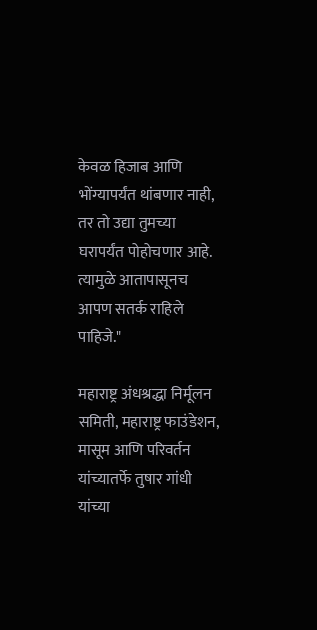केवळ हिजाब आणि भोंग्यापर्यंत थांबणार नाही, तर तो उद्या तुमच्या घरापर्यंत पोहोचणार आहे. त्यामुळे आतापासूनच आपण सतर्क राहिले पाहिजे."

महाराष्ट्र अंधश्रद्धा निर्मूलन समिती, महाराष्ट्र फाउंडेशन, मासूम आणि परिवर्तन यांच्यातर्फे तुषार गांधी यांच्या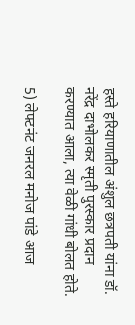हस्ते हरियाणातील अंशुल छत्रपती यांना डॉ. नरेंद्र दाभोलकर स्मृती पुरस्कार प्रदान करण्यात आला, त्या वेळी गांधी बोलत होते.

5) लेफ्टनंट जनरल मनोज पांडे आज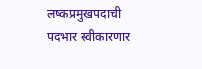लष्कप्रमुखपदाची पदभार स्वीकारणार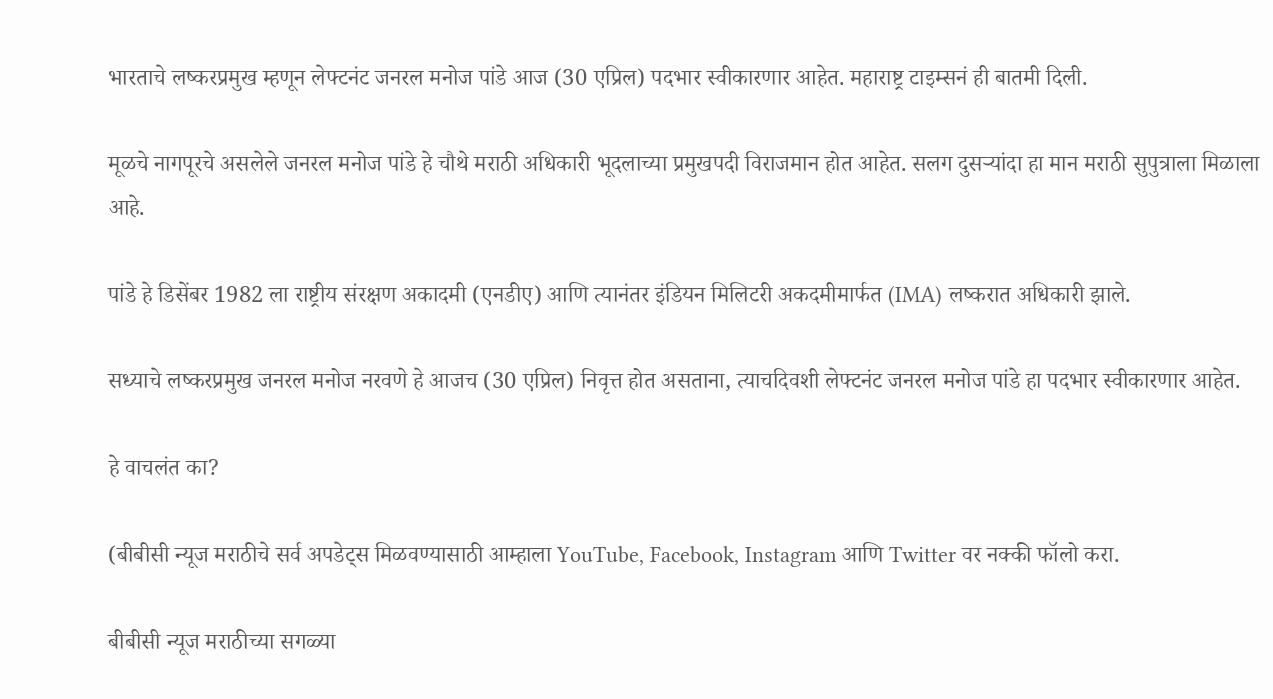भारताचे लष्करप्रमुख म्हणून लेफ्टनंट जनरल मनोज पांडे आज (30 एप्रिल) पदभार स्वीकारणार आहेत. महाराष्ट्र टाइम्सनं ही बातमी दिली.

मूळचे नागपूरचे असलेले जनरल मनोज पांडे हे चौथे मराठी अधिकारी भूदलाच्या प्रमुखपदी विराजमान होत आहेत. सलग दुसऱ्यांदा हा मान मराठी सुपुत्राला मिळाला आहे.

पांडे हे डिसेंबर 1982 ला राष्ट्रीय संरक्षण अकादमी (एनडीए) आणि त्यानंतर इंडियन मिलिटरी अकदमीमार्फत (IMA) लष्करात अधिकारी झाले.

सध्याचे लष्करप्रमुख जनरल मनोज नरवणे हे आजच (30 एप्रिल) निवृत्त होत असताना, त्याचदिवशी लेफ्टनंट जनरल मनोज पांडे हा पदभार स्वीकारणार आहेत.

हे वाचलंत का?

(बीबीसी न्यूज मराठीचे सर्व अपडेट्स मिळवण्यासाठी आम्हाला YouTube, Facebook, Instagram आणि Twitter वर नक्की फॉलो करा.

बीबीसी न्यूज मराठीच्या सगळ्या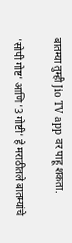बातम्या तुम्ही Jio TV app वर पाहू शकता.

'सोपी गोष्ट' आणि '3 गोष्टी' हे मराठीतले बातम्यांचे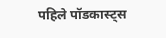पहिले पॉडकास्ट्स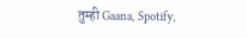तुम्ही Gaana, Spotify,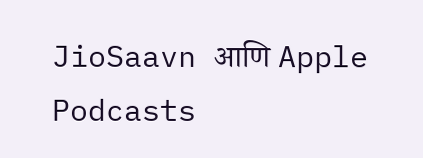JioSaavn आणि Apple Podcasts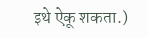इथे ऐकू शकता.)